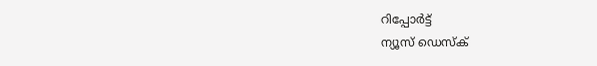റിപ്പോര്‍ട്ട്
ന്യൂസ് ഡെസ്ക്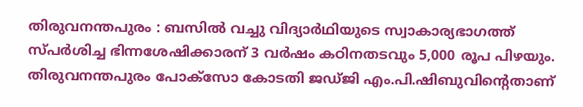തിരുവനന്തപുരം : ബസിൽ വച്ചു വിദ്യാർഥിയുടെ സ്വാകാര്യഭാഗത്ത് സ്പർശിച്ച ഭിന്നശേഷിക്കാരന് 3 വർഷം കഠിനതടവും 5,000 രൂപ പിഴയും. തിരുവനന്തപുരം പോക്സോ കോടതി ജഡ്ജി എം.പി.ഷിബുവിന്റെതാണ്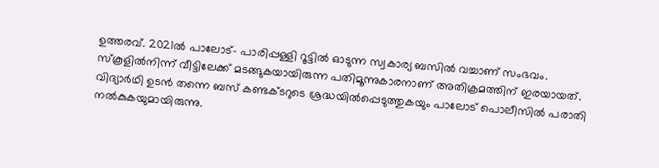ഉത്തരവ്. 2021ൽ പാലോട്– പാരിപ്പള്ളി റൂട്ടിൽ ഓടുന്ന സ്വകാര്യ ബസിൽ വച്ചാണ് സംഭവം. സ്കൂളിൽനിന്ന് വീട്ടിലേക്ക് മടങ്ങുകയായിരുന്ന പതിമൂന്നുകാരനാണ് അതിക്രമത്തിന് ഇരയായത്. വിദ്യാർഥി ഉടൻ തന്നെ ബസ് കണ്ടക്ടറുടെ ശ്രദ്ധയിൽപ്പെടുത്തുകയും പാലോട് പൊലീസിൽ പരാതി നൽകുകയുമായിരുന്നു.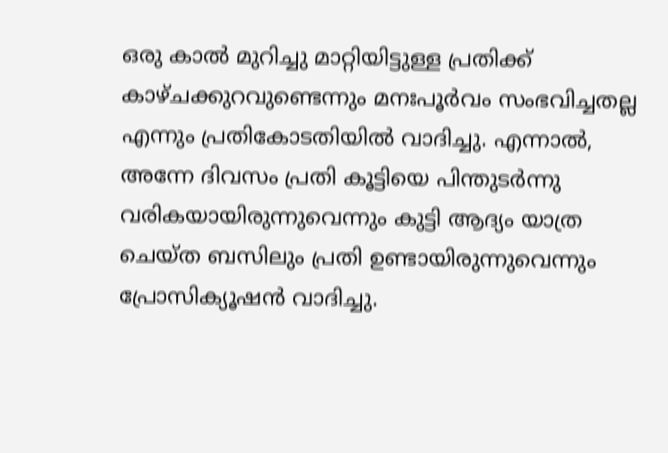ഒരു കാൽ മുറിച്ചു മാറ്റിയിട്ടുള്ള പ്രതിക്ക് കാഴ്ചക്കുറവുണ്ടെന്നും മനഃപൂർവം സംഭവിച്ചതല്ല എന്നും പ്രതികോടതിയിൽ വാദിച്ചു. എന്നാൽ, അന്നേ ദിവസം പ്രതി കൂട്ടിയെ പിന്തുടർന്നു വരികയായിരുന്നുവെന്നും കുട്ടി ആദ്യം യാത്ര ചെയ്ത ബസിലും പ്രതി ഉണ്ടായിരുന്നുവെന്നും പ്രോസിക്യൂഷൻ വാദിച്ചു.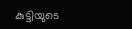കുട്ടിയുടെ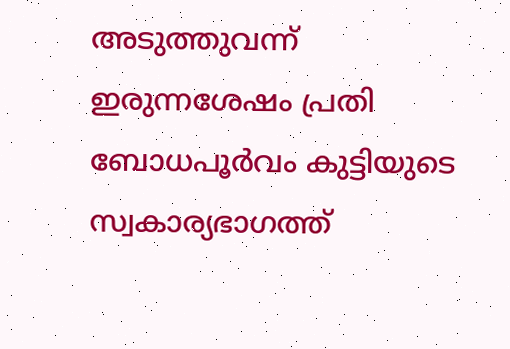അടുത്തുവന്ന് ഇരുന്നശേഷം പ്രതി ബോധപൂർവം കുട്ടിയുടെ സ്വകാര്യഭാഗത്ത്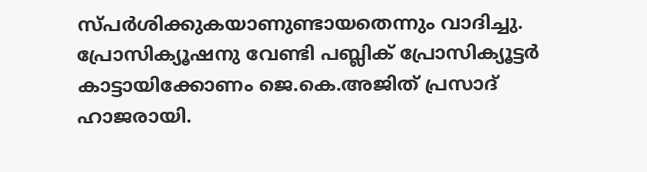സ്പർശിക്കുകയാണുണ്ടായതെന്നും വാദിച്ചു. പ്രോസിക്യൂഷനു വേണ്ടി പബ്ലിക് പ്രോസിക്യൂട്ടർ കാട്ടായിക്കോണം ജെ.കെ.അജിത് പ്രസാദ് ഹാജരായി.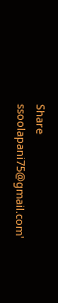Share
ssoolapani75@gmail.com'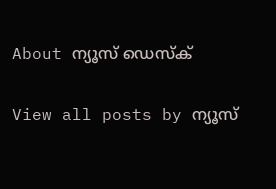About ന്യൂസ് ഡെസ്ക്

View all posts by ന്യൂസ്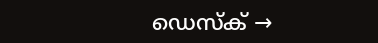ഡെസ്ക് →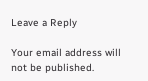Leave a Reply

Your email address will not be published.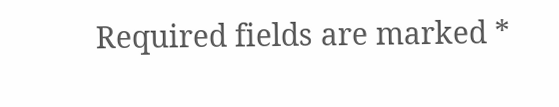Required fields are marked *